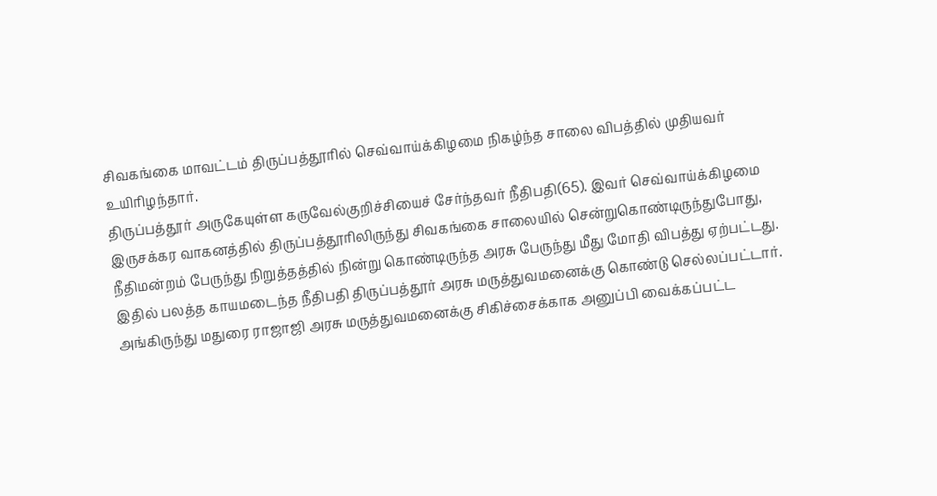சிவகங்கை மாவட்டம் திருப்பத்தூரில் செவ்வாய்க்கிழமை நிகழ்ந்த சாலை விபத்தில் முதியவர் உயிரிழந்தார்.
திருப்பத்தூர் அருகேயுள்ள கருவேல்குறிச்சியைச் சேர்ந்தவர் நீதிபதி(65). இவர் செவ்வாய்க்கிழமை இருசக்கர வாகனத்தில் திருப்பத்தூரிலிருந்து சிவகங்கை சாலையில் சென்றுகொண்டிருந்துபோது, நீதிமன்றம் பேருந்து நிறுத்தத்தில் நின்று கொண்டிருந்த அரசு பேருந்து மீது மோதி விபத்து ஏற்பட்டது.
இதில் பலத்த காயமடைந்த நீதிபதி திருப்பத்தூர் அரசு மருத்துவமனைக்கு கொண்டு செல்லப்பட்டார். அங்கிருந்து மதுரை ராஜாஜி அரசு மருத்துவமனைக்கு சிகிச்சைக்காக அனுப்பி வைக்கப்பட்ட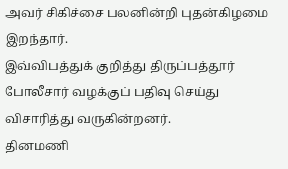அவர் சிகிச்சை பலனின்றி புதன்கிழமை இறந்தார்.
இவ்விபத்துக் குறித்து திருப்பத்தூர் போலீசார் வழக்குப் பதிவு செய்து விசாரித்து வருகின்றனர்.
தினமணி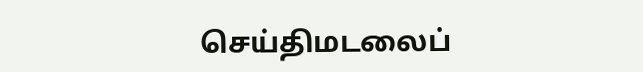செய்திமடலைப்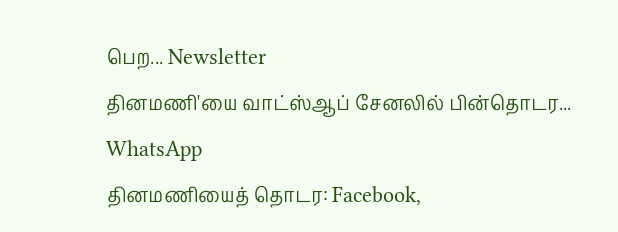பெற... Newsletter
தினமணி'யை வாட்ஸ்ஆப் சேனலில் பின்தொடர... WhatsApp
தினமணியைத் தொடர: Facebook,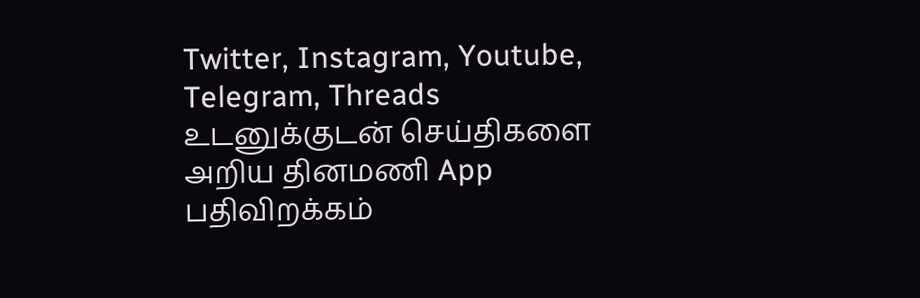Twitter, Instagram, Youtube, Telegram, Threads
உடனுக்குடன் செய்திகளை அறிய தினமணி App பதிவிறக்கம்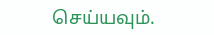செய்யவும்.